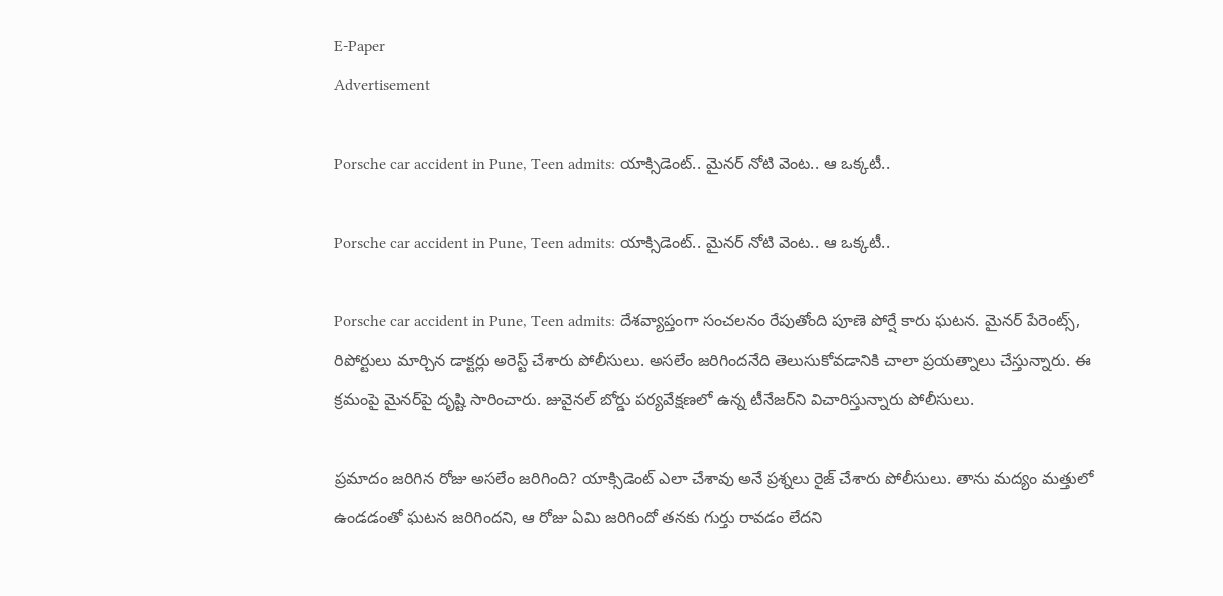E-Paper
Advertisement

Porsche car accident in Pune, Teen admits: యాక్సిడెంట్‌.. మైనర్ నోటి వెంట.. ఆ ఒక్కటీ..

Porsche car accident in Pune, Teen admits: యాక్సిడెంట్‌.. మైనర్ నోటి వెంట.. ఆ ఒక్కటీ..

Porsche car accident in Pune, Teen admits: దేశవ్యాప్తంగా సంచలనం రేపుతోంది పూణె పోర్షే కారు ఘటన. మైనర్ పేరెంట్స్, రిపోర్టులు మార్చిన డాక్టర్లు అరెస్ట్ చేశారు పోలీసులు. అసలేం జరిగిందనేది తెలుసుకోవడానికి చాలా ప్రయత్నాలు చేస్తున్నారు. ఈ క్రమంపై మైనర్‌పై దృష్టి సారించారు. జువైనల్ బోర్డు పర్యవేక్షణలో ఉన్న టీనేజర్‌ని విచారిస్తున్నారు పోలీసులు.

ప్రమాదం జరిగిన రోజు అసలేం జరిగింది? యాక్సిడెంట్ ఎలా చేశావు అనే ప్రశ్నలు రైజ్ చేశారు పోలీసులు. తాను మద్యం మత్తులో ఉండడంతో ఘటన జరిగిందని, ఆ రోజు ఏమి జరిగిందో తనకు గుర్తు రావడం లేదని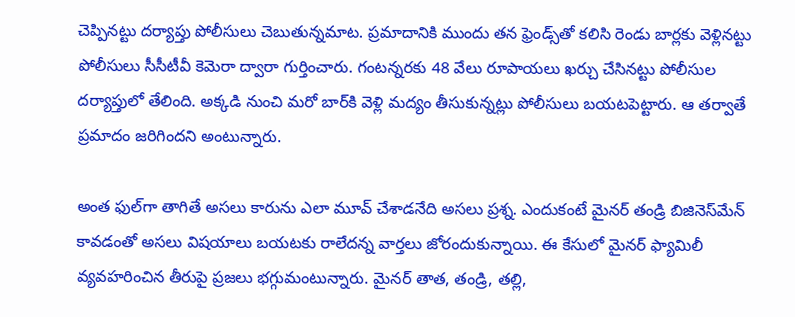చెప్పినట్టు దర్యాప్తు పోలీసులు చెబుతున్నమాట. ప్రమాదానికి ముందు తన ఫ్రెండ్స్‌తో కలిసి రెండు బార్లకు వెళ్లినట్టు పోలీసులు సీసీటీవీ కెమెరా ద్వారా గుర్తించారు. గంటన్నరకు 48 వేలు రూపాయలు ఖర్చు చేసినట్టు పోలీసుల దర్యాప్తులో తేలింది. అక్కడి నుంచి మరో బార్‌కి వెళ్లి మద్యం తీసుకున్నట్లు పోలీసులు బయటపెట్టారు. ఆ తర్వాతే ప్రమాదం జరిగిందని అంటున్నారు.

అంత ఫుల్‌గా తాగితే అసలు కారును ఎలా మూవ్ చేశాడనేది అసలు ప్రశ్న. ఎందుకంటే మైనర్ తండ్రి బిజినెస్‌మేన్ కావడంతో అసలు విషయాలు బయటకు రాలేదన్న వార్తలు జోరందుకున్నాయి. ఈ కేసులో మైనర్ ఫ్యామిలీ వ్యవహరించిన తీరుపై ప్రజలు భగ్గుమంటున్నారు. మైనర్ తాత, తండ్రి, తల్లి,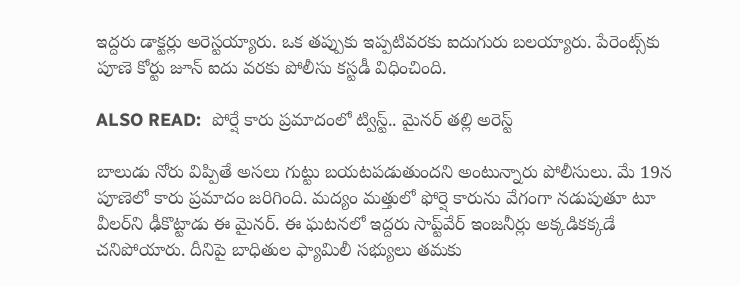ఇద్దరు డాక్టర్లు అరెస్టయ్యారు. ఒక తప్పుకు ఇప్పటివరకు ఐదుగురు బలయ్యారు. పేరెంట్స్‌కు పూణె కోర్టు జూన్ ఐదు వరకు పోలీసు కస్టడీ విధించింది.

ALSO READ:  పోర్షే కారు ప్రమాదంలో ట్విస్ట్.. మైనర్ తల్లి అరెస్ట్

బాలుడు నోరు విప్పితే అసలు గుట్టు బయటపడుతుందని అంటున్నారు పోలీసులు. మే 19న పూణెలో కారు ప్రమాదం జరిగింది. మద్యం మత్తులో ఫోర్షె కారును వేగంగా నడుపుతూ టూ వీలర్‌ని ఢీకొట్టాడు ఈ మైనర్. ఈ ఘటనలో ఇద్దరు సాప్ట్‌వేర్ ఇంజనీర్లు అక్కడికక్కడే చనిపోయారు. దీనిపై బాధితుల ఫ్యామిలీ సభ్యులు తమకు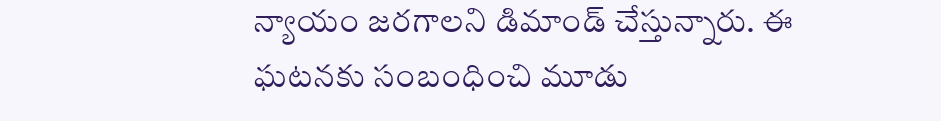న్యాయం జరగాలని డిమాండ్ చేస్తున్నారు. ఈ ఘటనకు సంబంధించి మూడు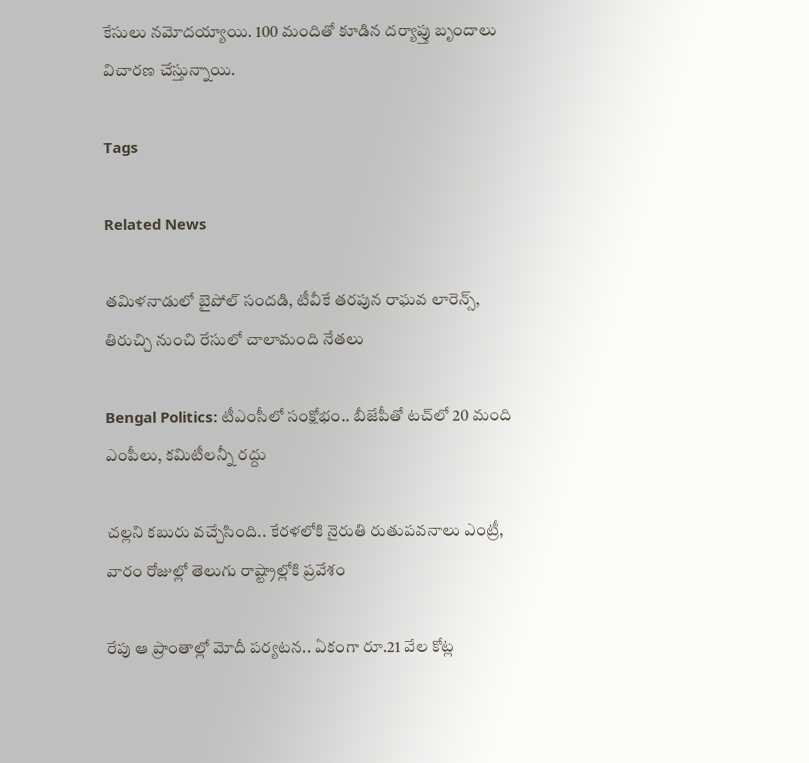కేసులు నమోదయ్యాయి. 100 మందితో కూడిన దర్యాప్తు బృందాలు విచారణ చేస్తున్నాయి.

Tags

Related News

తమిళనాడులో బైపోల్ సందడి, టీవీకే తరపున రాఘవ లారెన్స్‌, తిరుచ్చి నుంచి రేసులో చాలామంది నేతలు

Bengal Politics: టీఎంసీలో సంక్షోభం.. బీజేపీతో టచ్‌లో 20 మంది ఎంపీలు, కమిటీలన్నీ రద్దు

చల్లని కబురు వచ్చేసింది.. కేరళలోకి నైరుతి రుతుపవనాలు ఎంట్రీ, వారం రోజుల్లో తెలుగు రాష్ట్రాల్లోకి ప్రవేశం

రేపు ఆ ప్రాంతాల్లో మోదీ పర్యటన.. ఏకంగా రూ.21 వేల కోట్ల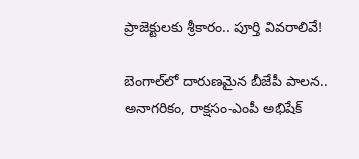ప్రాజెక్టులకు శ్రీకారం.. పూర్తి వివరాలివే!

బెంగాల్‌లో దారుణమైన బీజేపీ పాలన.. అనాగరికం, రాక్షసం-ఎంపీ అభిషేక్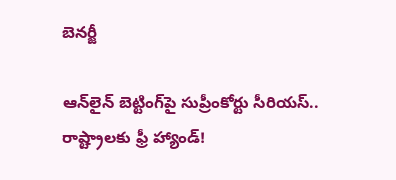బెనర్జీ

ఆన్‌లైన్ బెట్టింగ్‌పై సుప్రీంకోర్టు సీరియస్.. రాష్ట్రాలకు ఫ్రీ హ్యాండ్!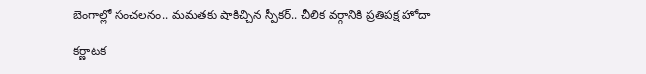బెంగాల్లో సంచలనం.. మమతకు షాకిచ్చిన స్పీకర్.. చీలిక వర్గానికి ప్రతిపక్ష హోదా

కర్ణాటక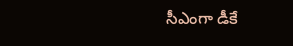సీఎంగా డీకే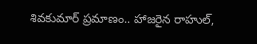శివకుమార్‌ ప్రమాణం.. హాజరైన రాహుల్,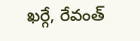ఖర్గే, రేవంత్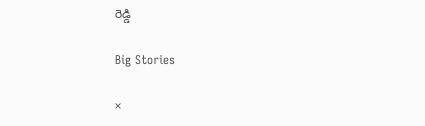రెడ్డి

Big Stories

×